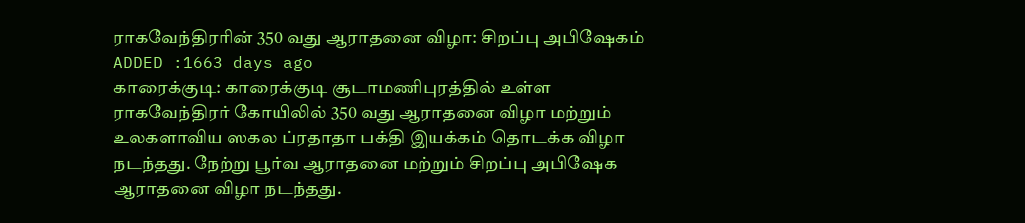ராகவேந்திரரின் 350 வது ஆராதனை விழா: சிறப்பு அபிஷேகம்
ADDED :1663 days ago
காரைக்குடி: காரைக்குடி சூடாமணிபுரத்தில் உள்ள ராகவேந்திரர் கோயிலில் 350 வது ஆராதனை விழா மற்றும் உலகளாவிய ஸகல ப்ரதாதா பக்தி இயக்கம் தொடக்க விழா நடந்தது. நேற்று பூர்வ ஆராதனை மற்றும் சிறப்பு அபிஷேக ஆராதனை விழா நடந்தது.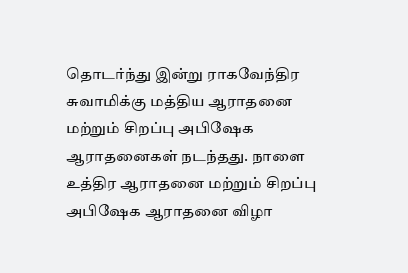தொடர்ந்து இன்று ராகவேந்திர சுவாமிக்கு மத்திய ஆராதனை மற்றும் சிறப்பு அபிஷேக ஆராதனைகள் நடந்தது. நாளை உத்திர ஆராதனை மற்றும் சிறப்பு அபிஷேக ஆராதனை விழா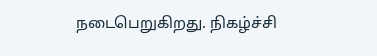நடைபெறுகிறது. நிகழ்ச்சி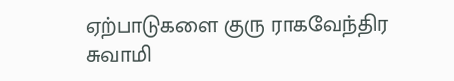ஏற்பாடுகளை குரு ராகவேந்திர சுவாமி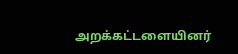அறக்கட்டளையினர்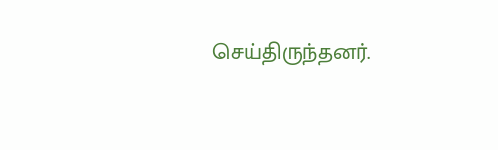செய்திருந்தனர்.